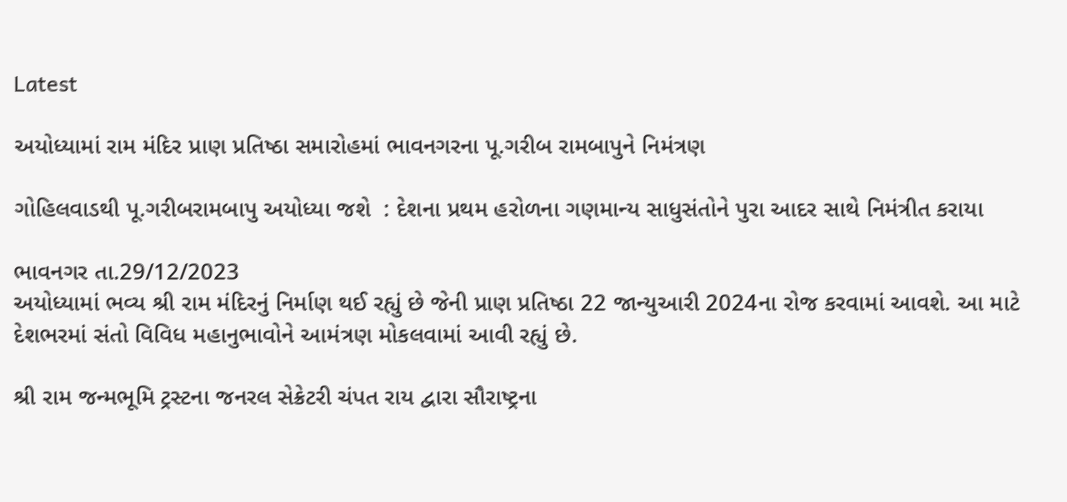Latest

અયોધ્યામાં રામ મંદિર પ્રાણ પ્રતિષ્ઠા સમારોહમાં ભાવનગરના પૂ.ગરીબ રામબાપુને નિમંત્રણ

ગોહિલવાડથી પૂ.ગરીબરામબાપુ અયોધ્યા જશે  : દેશના પ્રથમ હરોળના ગણમાન્ય સાધુસંતોને પુરા આદર સાથે નિમંત્રીત કરાયા

ભાવનગર તા.29/12/2023
અયોધ્યામાં ભવ્ય શ્રી રામ મંદિરનું નિર્માણ થઈ રહ્યું છે જેની પ્રાણ પ્રતિષ્ઠા 22 જાન્યુઆરી 2024ના રોજ કરવામાં આવશે. આ માટે દેશભરમાં સંતો વિવિધ મહાનુભાવોને આમંત્રણ મોકલવામાં આવી રહ્યું છે.

શ્રી રામ જન્મભૂમિ ટ્રસ્ટના જનરલ સેક્રેટરી ચંપત રાય દ્વારા સૌરાષ્ટ્રના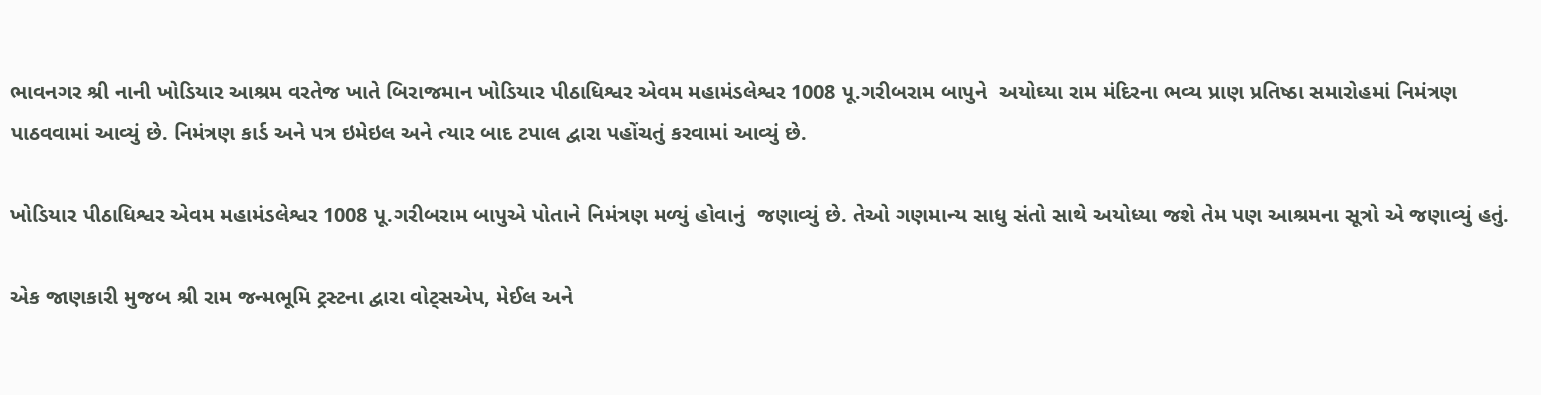ભાવનગર શ્રી નાની ખોડિયાર આશ્રમ વરતેજ ખાતે બિરાજમાન ખોડિયાર પીઠાધિશ્વર એવમ મહામંડલેશ્વર 1008 પૂ.ગરીબરામ બાપુને  અયોઘ્યા રામ મંદિરના ભવ્ય પ્રાણ પ્રતિષ્ઠા સમારોહમાં નિમંત્રણ પાઠવવામાં આવ્યું છે. નિમંત્રણ કાર્ડ અને પત્ર ઇમેઇલ અને ત્યાર બાદ ટપાલ દ્વારા પહોંચતું કરવામાં આવ્યું છે.

ખોડિયાર પીઠાધિશ્વર એવમ મહામંડલેશ્વર 1008 પૂ.ગરીબરામ બાપુએ પોતાને નિમંત્રણ મળ્યું હોવાનું  જણાવ્યું છે. તેઓ ગણમાન્ય સાધુ સંતો સાથે અયોધ્યા જશે તેમ પણ આશ્રમના સૂત્રો એ જણાવ્યું હતું.

એક જાણકારી મુજબ શ્રી રામ જન્મભૂમિ ટ્રસ્ટના દ્વારા વોટ્સએપ, મેઈલ અને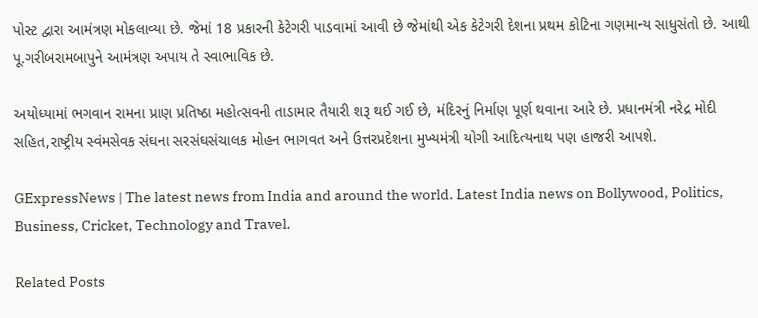પોસ્ટ દ્વારા આમંત્રણ મોકલાવ્યા છે. જેમાં 18 પ્રકારની કેટેગરી પાડવામાં આવી છે જેમાંથી એક કેટેગરી દેશના પ્રથમ કોટિના ગણમાન્ય સાધુસંતો છે. આથી પૂ.ગરીબરામબાપુને આમંત્રણ અપાય તે સ્વાભાવિક છે.

અયોધ્યામાં ભગવાન રામના પ્રાણ પ્રતિષ્ઠા મહોત્સવની તાડામાર તૈયારી શરૂ થઈ ગઈ છે, મંદિરનું નિર્માણ પૂર્ણ થવાના આરે છે. પ્રધાનમંત્રી નરેદ્ર મોદી સહિત,રાષ્ટ્રીય સ્વંમસેવક સંઘના સરસંઘસંચાલક મોહન ભાગવત અને ઉત્તરપ્રદેશના મુખ્યમંત્રી યોગી આદિત્યનાથ પણ હાજરી આપશે.

GExpressNews | The latest news from India and around the world. Latest India news on Bollywood, Politics, Business, Cricket, Technology and Travel.

Related Posts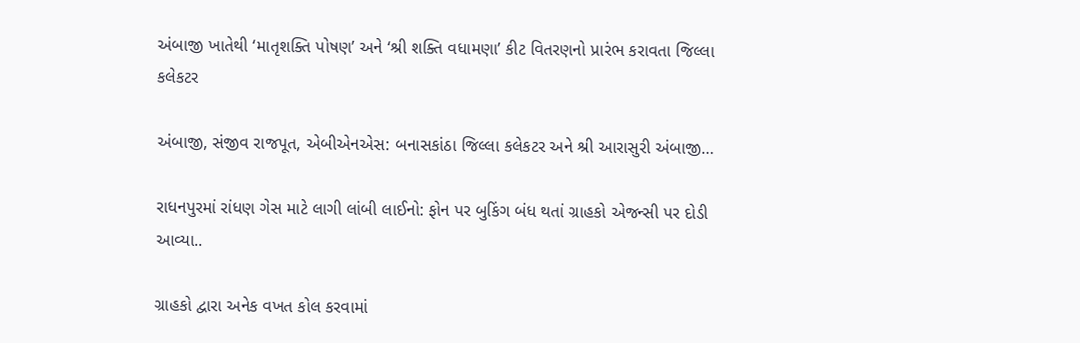અંબાજી ખાતેથી ‘માતૃશક્તિ પોષણ’ અને ‘શ્રી શક્તિ વધામણા’ કીટ વિતરણનો પ્રારંભ કરાવતા જિલ્લા કલેકટર

અંબાજી, સંજીવ રાજપૂત, એબીએનએસ: બનાસકાંઠા જિલ્લા કલેકટર અને શ્રી આરાસુરી અંબાજી…

રાધનપુરમાં રાંધણ ગેસ માટે લાગી લાંબી લાઈનો: ફોન પર બુકિંગ બંધ થતાં ગ્રાહકો એજન્સી પર દોડી આવ્યા..

ગ્રાહકો દ્વારા અનેક વખત કોલ કરવામાં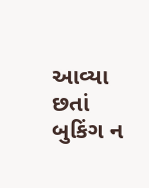આવ્યા છતાં બુકિંગ ન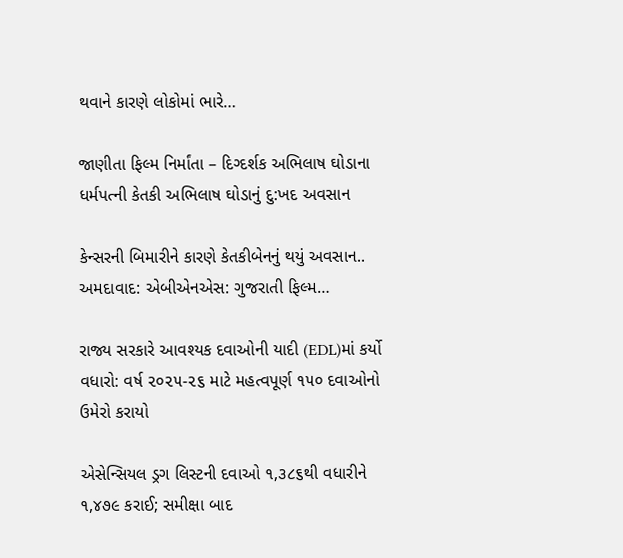થવાને કારણે લોકોમાં ભારે…

જાણીતા ફિલ્મ નિર્માંતા – દિગ્દર્શક અભિલાષ ઘોડાના ધર્મપત્ની કેતકી અભિલાષ ઘોડાનું દુ:ખદ અવસાન

કેન્સરની બિમારીને કારણે કેતકીબેનનું થયું અવસાન.. અમદાવાદ: એબીએનએસ: ગુજરાતી ફિલ્મ…

રાજ્ય સરકારે આવશ્યક દવાઓની યાદી (EDL)માં કર્યો વધારો: વર્ષ ૨૦૨૫-૨૬ માટે મહત્વપૂર્ણ ૧૫૦ દવાઓનો ઉમેરો કરાયો

એસેન્સિયલ ડ્રગ લિસ્ટની દવાઓ ૧,૩૮૬થી વધારીને ૧,૪૭૯ કરાઈ; સમીક્ષા બાદ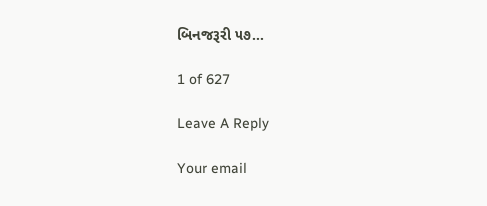બિનજરૂરી ૫૭…

1 of 627

Leave A Reply

Your email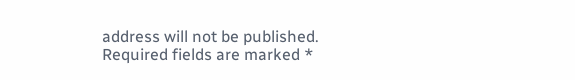address will not be published. Required fields are marked *